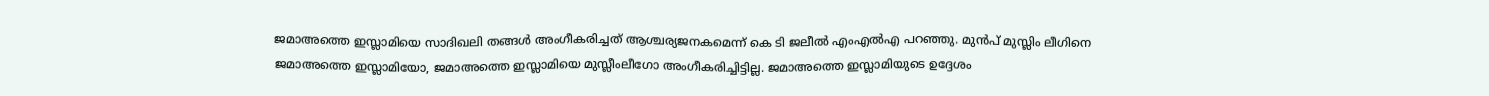ജമാഅത്തെ ഇസ്ലാമിയെ സാദിഖലി തങ്ങൾ അംഗീകരിച്ചത് ആശ്ചര്യജനകമെന്ന് കെ ടി ജലീൽ എംഎൽഎ പറഞ്ഞു. മുൻപ് മുസ്ലിം ലീഗിനെ ജമാഅത്തെ ഇസ്ലാമിയോ, ജമാഅത്തെ ഇസ്ലാമിയെ മുസ്ലീംലീഗോ അംഗീകരിച്ചിട്ടില്ല. ജമാഅത്തെ ഇസ്ലാമിയുടെ ഉദ്ദേശം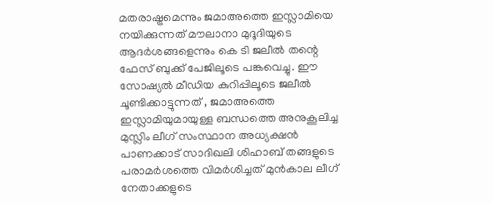മതരാഷ്ട്രമെന്നും ജമാഅത്തെ ഇസ്ലാമിയെ നയിക്കുന്നത് മൗലാനാ മുദൂദിയുടെ ആദർശങ്ങളെന്നും കെ ടി ജലീൽ തന്റെ ഫേസ് ബുക്ക് പേജിലൂടെ പങ്കവെച്ചു. ഈ സോഷ്യൽ മീഡിയ കുറിപ്പിലൂടെ ജലീൽ ചൂണ്ടിക്കാട്ടുന്നത് , ജമാഅത്തെ ഇസ്ലാമിയുമായുള്ള ബന്ധത്തെ അനുകൂലിച്ച മുസ്ലിം ലീഗ് സംസ്ഥാന അധ്യക്ഷൻ പാണക്കാട് സാദിഖലി ശിഹാബ് തങ്ങളുടെ പരാമർശത്തെ വിമർശിച്ചത് മുൻകാല ലീഗ് നേതാക്കളുടെ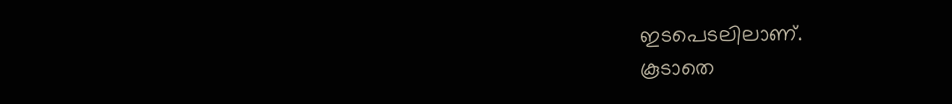ഇടപെടലിലാണ്.
കൂടാതെ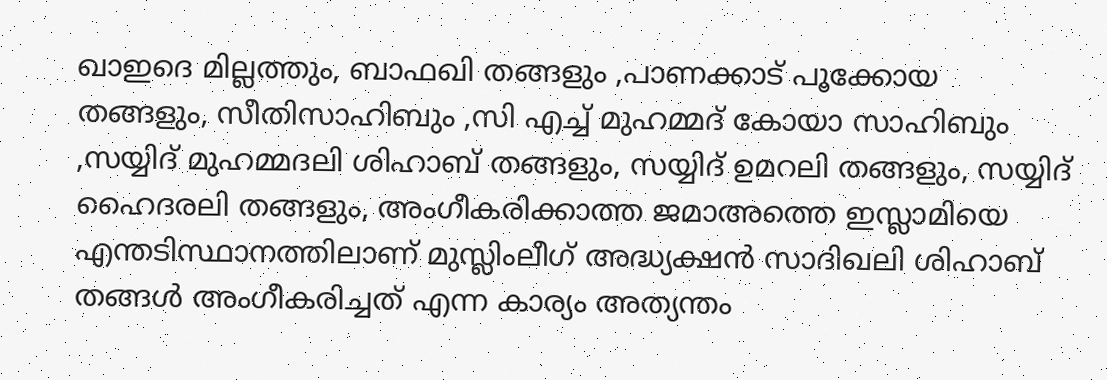ഖാഇദെ മില്ലത്തും, ബാഫഖി തങ്ങളും ,പാണക്കാട് പൂക്കോയ തങ്ങളും, സീതിസാഹിബും ,സി എച്ച് മുഹമ്മദ് കോയാ സാഹിബും ,സയ്യിദ് മുഹമ്മദലി ശിഹാബ് തങ്ങളും, സയ്യിദ് ഉമറലി തങ്ങളും, സയ്യിദ് ഹൈദരലി തങ്ങളും, അംഗീകരിക്കാത്ത ജമാഅത്തെ ഇസ്ലാമിയെ എന്തടിസ്ഥാനത്തിലാണ് മുസ്ലിംലീഗ് അദ്ധ്യക്ഷൻ സാദിഖലി ശിഹാബ് തങ്ങൾ അംഗീകരിച്ചത് എന്ന കാര്യം അത്യന്തം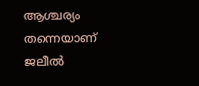ആശ്ചര്യം തന്നെയാണ് ജലീൽ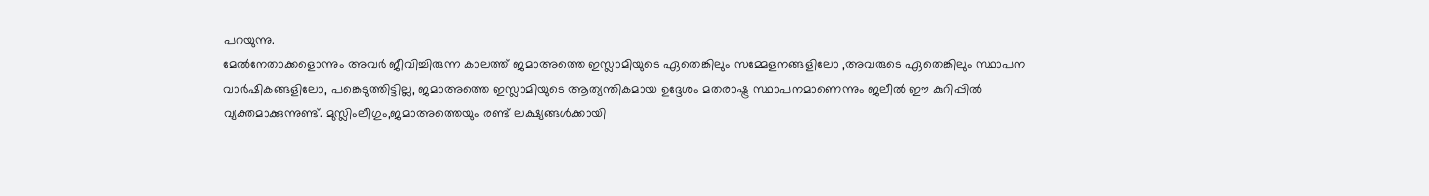പറയുന്നു.
മേൽനേതാക്കളൊന്നും അവർ ജീവിച്ചിരുന്ന കാലത്ത് ജമാഅത്തെ ഇസ്ലാമിയുടെ ഏതെങ്കിലും സമ്മേളനങ്ങളിലോ ,അവരുടെ ഏതെങ്കിലും സ്ഥാപന വാർഷികങ്ങളിലോ, പങ്കെടുത്തിട്ടില്ല, ജമാഅത്തെ ഇസ്ലാമിയുടെ ആത്യന്തികമായ ഉദ്ദേശം മതരാഷ്ട്ര സ്ഥാപനമാണെന്നും ജലീൽ ഈ കുറിപ്പിൽ വ്യക്തമാക്കുന്നുണ്ട്. മുസ്ലിംലീഗും,ജമാഅത്തെയും രണ്ട് ലക്ഷ്യങ്ങൾക്കായി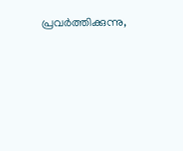പ്രവർത്തിക്കുന്നു,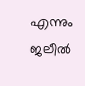എന്നും ജലീൽ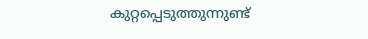കുറ്റപ്പെടുത്തുന്നുണ്ട്